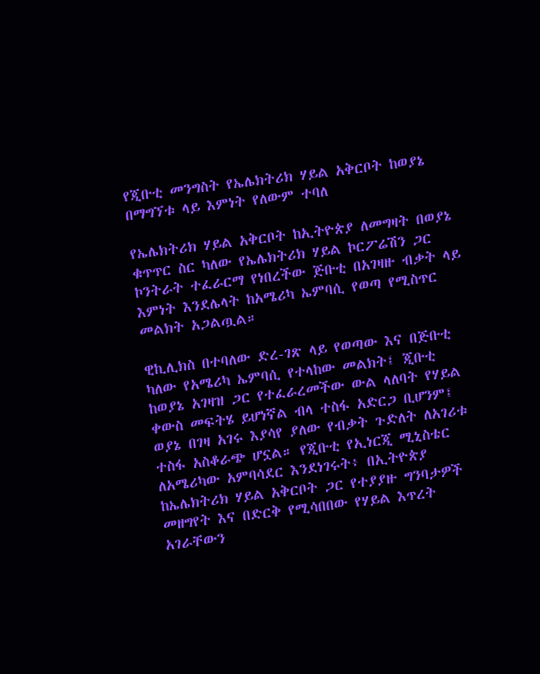የጂቡቲ መንግስት የኤሌክትሪክ ሃይል አቅርቦት ከወያኔ በማግኘቱ ላይ እምነት የለውም ተባለ

የኤሌክትሪክ ሃይል አቅርቦት ከኢትዮጵያ ለመግዛት በወያኔ ቁጥጥር ስር ካለው የኤሌክትሪክ ሃይል ኮርፖሬሽን ጋር ኮንትራት ተፈራርማ የነበረችው ጅቡቲ በአገዛዙ ብቃት ላይ እምነት እንደሌላት ከአሜሪካ ኤምባሲ የወጣ የሚስጥር መልክት አጋልጧል።

ዊኪሊክስ በተባለው ድረ-ገጽ ላይ የወጣው እና በጅቡቲ ካለው የአሜሪካ ኤምባሲ የተላከው መልክት፤ ጂቡቲ ከወያኔ አገዛዝ ጋር የተፈራረመችው ውል ላለባት የሃይል ቀውስ መፍትሄ ይሆነኛል ብላ ተስፋ አድርጋ ቢሆንም፤ ወያኔ በገዛ አገሩ እያሳየ ያለው የብቃት ጉድለት ለአገሪቱ ተስፋ አስቆራጭ ሆኗል። የጂቡቲ የኢነርጂ ሚኒስቴር ለአሜሪካው አምባሳደር እንደነገሩት፥ በኢትዮጵያ ከኤሌክትሪክ ሃይል አቅርቦት ጋር የተያያዙ ግንባታዎች መዘግየት እና በድርቅ የሚሳበበው የሃይል እጥረት አገራቸውን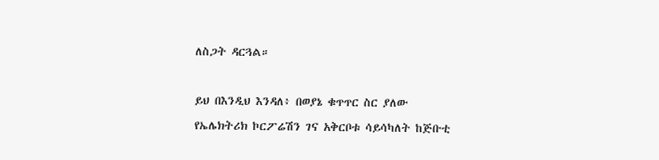ለስጋት ዳርጓል።

ይህ በእንዲህ እንዳለ፥ በወያኔ ቁጥጥር ስር ያለው የኤሌክትሪክ ኮርፖሬሽን ገና አቅርቦቱ ሳይሳካለት ከጅቡቲ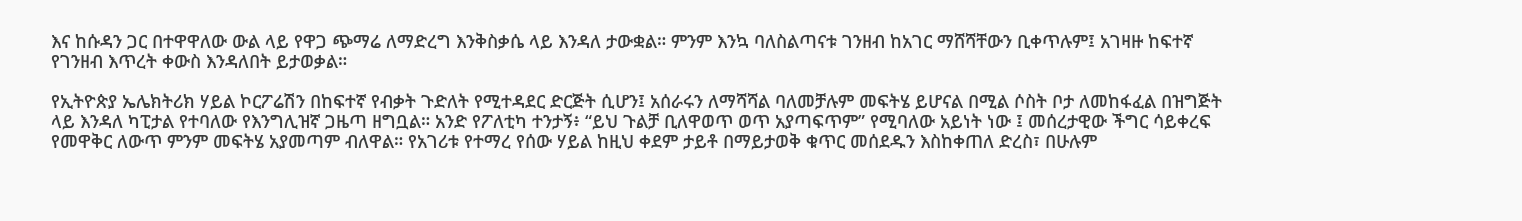እና ከሱዳን ጋር በተዋዋለው ውል ላይ የዋጋ ጭማሬ ለማድረግ እንቅስቃሴ ላይ እንዳለ ታውቋል። ምንም እንኳ ባለስልጣናቱ ገንዘብ ከአገር ማሸሻቸውን ቢቀጥሉም፤ አገዛዙ ከፍተኛ የገንዘብ እጥረት ቀውስ እንዳለበት ይታወቃል።

የኢትዮጵያ ኤሌክትሪክ ሃይል ኮርፖሬሽን በከፍተኛ የብቃት ጉድለት የሚተዳደር ድርጅት ሲሆን፤ አሰራሩን ለማሻሻል ባለመቻሉም መፍትሄ ይሆናል በሚል ሶስት ቦታ ለመከፋፈል በዝግጅት ላይ እንዳለ ካፒታል የተባለው የእንግሊዝኛ ጋዜጣ ዘግቧል። አንድ የፖለቲካ ተንታኝ፥ “ይህ ጉልቻ ቢለዋወጥ ወጥ አያጣፍጥም” የሚባለው አይነት ነው ፤ መሰረታዊው ችግር ሳይቀረፍ የመዋቅር ለውጥ ምንም መፍትሄ አያመጣም ብለዋል። የአገሪቱ የተማረ የሰው ሃይል ከዚህ ቀደም ታይቶ በማይታወቅ ቁጥር መሰደዱን እስከቀጠለ ድረስ፣ በሁሉም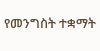የመንግስት ተቋማት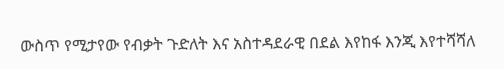ውስጥ የሚታየው የብቃት ጉድለት እና አስተዳደራዊ በደል እየከፋ እንጂ እየተሻሻለ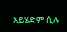አይሄድም ሲሉ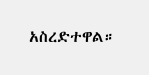አስረድተዋል።